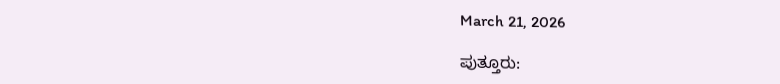March 21, 2026

ಪುತ್ತೂರು: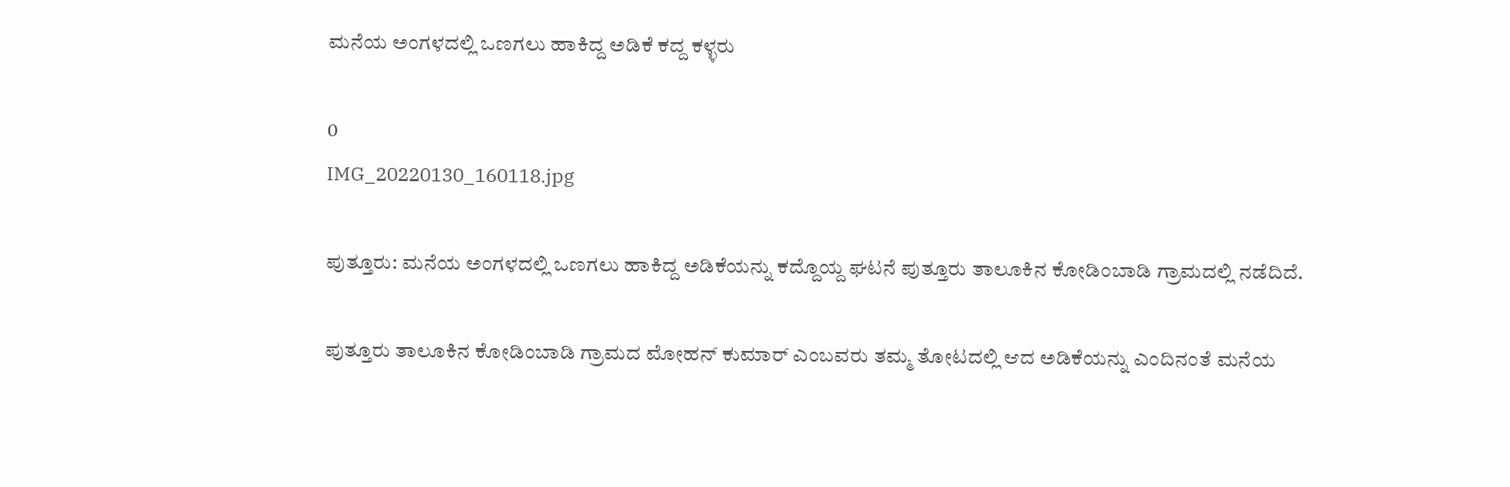ಮನೆಯ ಅಂಗಳದಲ್ಲಿ ಒಣಗಲು ಹಾಕಿದ್ದ ಅಡಿಕೆ ಕದ್ದ ಕಳ್ಳರು

0
IMG_20220130_160118.jpg

ಪುತ್ತೂರು: ಮನೆಯ ಅಂಗಳದಲ್ಲಿ ಒಣಗಲು ಹಾಕಿದ್ದ ಅಡಿಕೆಯನ್ನು ಕದ್ದೊಯ್ದ ಘಟನೆ ಪುತ್ತೂರು ತಾಲೂಕಿನ ಕೋಡಿಂಬಾಡಿ ಗ್ರಾಮದಲ್ಲಿ ನಡೆದಿದೆ.

ಪುತ್ತೂರು ತಾಲೂಕಿನ ಕೋಡಿಂಬಾಡಿ ಗ್ರಾಮದ ಮೋಹನ್ ಕುಮಾರ್ ಎಂಬವರು ತಮ್ಮ ತೋಟದಲ್ಲಿ ಆದ ಅಡಿಕೆಯನ್ನು ಎಂದಿನಂತೆ ಮನೆಯ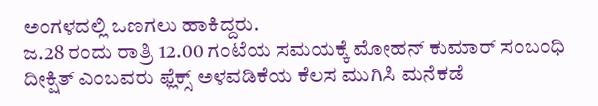ಅಂಗಳದಲ್ಲಿ ಒಣಗಲು ಹಾಕಿದ್ದರು.
ಜ.28 ರಂದು ರಾತ್ರಿ 12.00 ಗಂಟೆಯ ಸಮಯಕ್ಕೆ ಮೋಹನ್ ಕುಮಾರ್ ಸಂಬಂಧಿ ದೀಕ್ಷಿತ್ ಎಂಬವರು ಫ್ಲೆಕ್ಸ್ ಅಳವಡಿಕೆಯ ಕೆಲಸ ಮುಗಿಸಿ ಮನೆಕಡೆ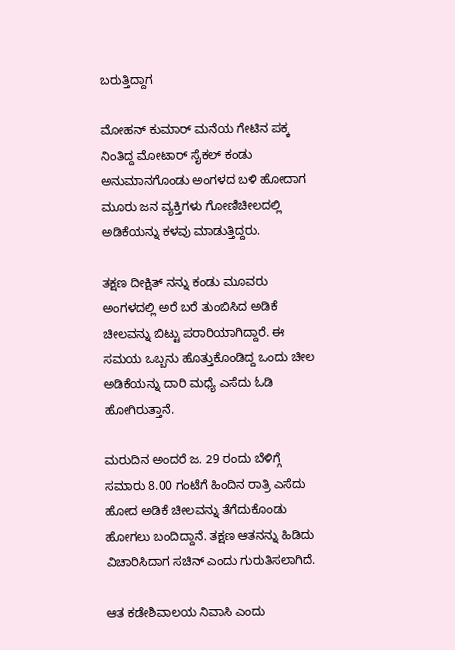ಬರುತ್ತಿದ್ದಾಗ

ಮೋಹನ್ ಕುಮಾರ್ ಮನೆಯ ಗೇಟಿನ ಪಕ್ಕ ನಿಂತಿದ್ದ ಮೋಟಾರ್ ಸೈಕಲ್ ಕಂಡು ಅನುಮಾನಗೊಂಡು ಅಂಗಳದ ಬಳಿ ಹೋದಾಗ ಮೂರು ಜನ ವ್ಯಕ್ತಿಗಳು ಗೋಣಿಚೀಲದಲ್ಲಿ ಅಡಿಕೆಯನ್ನು ಕಳವು ಮಾಡುತ್ತಿದ್ದರು.

ತಕ್ಷಣ ದೀಕ್ಷಿತ್ ನನ್ನು ಕಂಡು ಮೂವರು ಅಂಗಳದಲ್ಲಿ ಅರೆ ಬರೆ ತುಂಬಿಸಿದ ಅಡಿಕೆ ಚೀಲವನ್ನು ಬಿಟ್ಟು ಪರಾರಿಯಾಗಿದ್ದಾರೆ. ಈ ಸಮಯ ಒಬ್ಬನು ಹೊತ್ತುಕೊಂಡಿದ್ದ ಒಂದು ಚೀಲ ಅಡಿಕೆಯನ್ನು ದಾರಿ ಮಧ್ಯೆ ಎಸೆದು ಓಡಿ ಹೋಗಿರುತ್ತಾನೆ.

ಮರುದಿನ ಅಂದರೆ ಜ. 29 ರಂದು ಬೆಳಿಗ್ಗೆ ಸಮಾರು 8.00 ಗಂಟೆಗೆ ಹಿಂದಿನ ರಾತ್ರಿ ಎಸೆದು ಹೋದ ಅಡಿಕೆ ಚೀಲವನ್ನು ತೆಗೆದುಕೊಂಡು ಹೋಗಲು ಬಂದಿದ್ದಾನೆ. ತಕ್ಷಣ ಆತನನ್ನು ಹಿಡಿದು ವಿಚಾರಿಸಿದಾಗ ಸಚಿನ್‌ ಎಂದು ಗುರುತಿಸಲಾಗಿದೆ.

ಆತ ಕಡೇಶಿವಾಲಯ ನಿವಾಸಿ ಎಂದು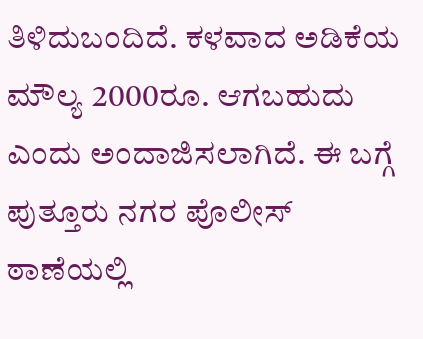ತಿಳಿದುಬಂದಿದೆ. ಕಳವಾದ ಅಡಿಕೆಯ ಮೌಲ್ಯ 2000ರೂ. ಆಗಬಹುದು ಎಂದು ಅಂದಾಜಿಸಲಾಗಿದೆ. ಈ ಬಗ್ಗೆ ಪುತ್ತೂರು ನಗರ ಪೊಲೀಸ್ ಠಾಣೆಯಲ್ಲಿ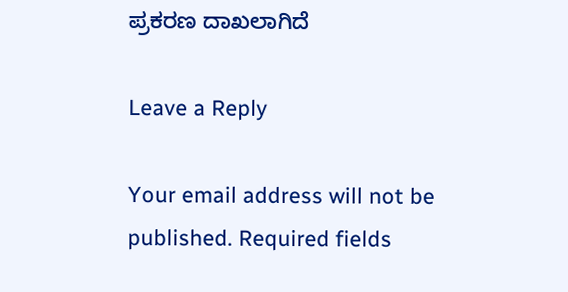ಪ್ರಕರಣ ದಾಖಲಾಗಿದೆ

Leave a Reply

Your email address will not be published. Required fields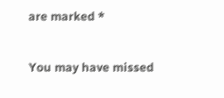are marked *

You may have missed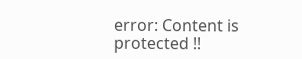error: Content is protected !!